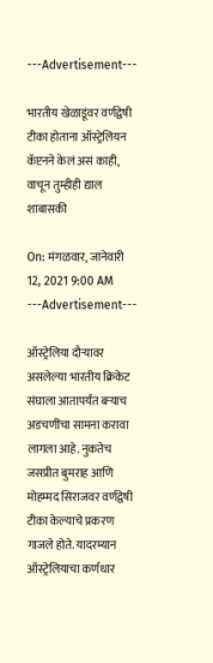---Advertisement---

भारतीय खेळाडूंवर वर्णद्वेषी टीका होताना ऑस्ट्रेलियन कॅप्टनने केलं असं काही, वाचून तुम्हीही द्याल शाबासकी

On: मंगळवार, जानेवारी 12, 2021 9:00 AM
---Advertisement---

ऑस्ट्रेलिया दौऱ्यावर असलेल्या भारतीय क्रिकेट संघाला आतापर्यंत बऱ्याच अडचणींचा सामना करावा लागला आहे. नुकतेच जसप्रीत बुमराह आणि मोहम्मद सिराजवर वर्णद्वेषी टीका केल्याचे प्रकरण गाजले होते. यादरम्यान ऑस्ट्रेलियाचा कर्णधार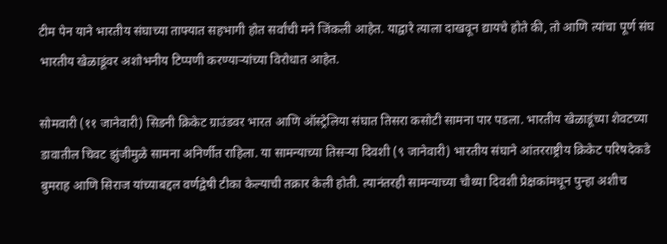टीम पेन याने भारतीय संघाच्या ताफ्यात सहभागी होत सर्वांची मने जिंकली आहेत. याद्वारे त्याला दाखवून द्यायचे होते की, तो आणि त्यांचा पूर्ण संघ भारतीय खेळाडूंवर अशोभनीय टिप्पणी करण्याऱ्यांच्या विरोधात आहेत.

सोमवारी (११ जानेवारी) सिडनी क्रिकेट ग्राउंडवर भारत आणि ऑस्ट्रेलिया संघात तिसरा कसोटी सामना पार पडला. भारतीय खेळाडूंच्या शेवटच्या डावातील चिवट झुंजीमुळे सामना अनिर्णीत राहिला. या सामन्याच्या तिसऱ्या दिवशी (९ जानेवारी) भारतीय संघाने आंतरराष्ट्रीय क्रिकेट परिषदेकडे बुमराह आणि सिराज यांच्याबद्दल वर्णद्वेषी टीका केल्याची तक्रार केली होती. त्यानंतरही सामन्याच्या चौथ्या दिवशी प्रेक्षकांमधून पुन्हा अशीच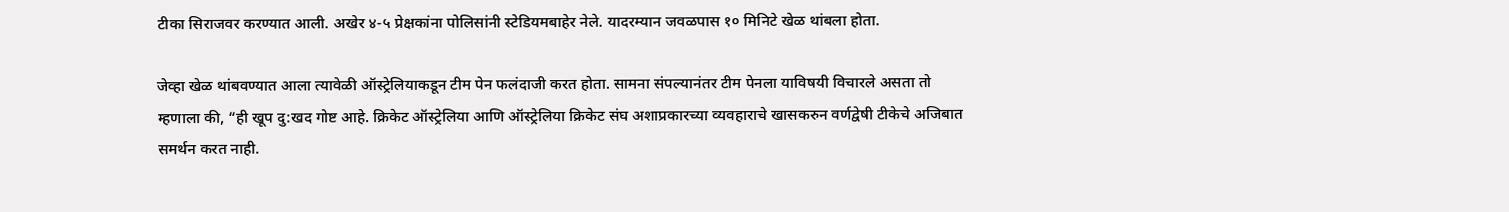टीका सिराजवर करण्यात आली. अखेर ४-५ प्रेक्षकांना पोलिसांनी स्टेडियमबाहेर नेले. यादरम्यान जवळपास १० मिनिटे खेळ थांबला होता.

जेव्हा खेळ थांबवण्यात आला त्यावेळी ऑस्ट्रेलियाकडून टीम पेन फलंदाजी करत होता. सामना संपल्यानंतर टीम पेनला याविषयी विचारले असता तो म्हणाला की, “ही खूप दु:खद गोष्ट आहे. क्रिकेट ऑस्ट्रेलिया आणि ऑस्ट्रेलिया क्रिकेट संघ अशाप्रकारच्या व्यवहाराचे खासकरुन वर्णद्वेषी टीकेचे अजिबात समर्थन करत नाही.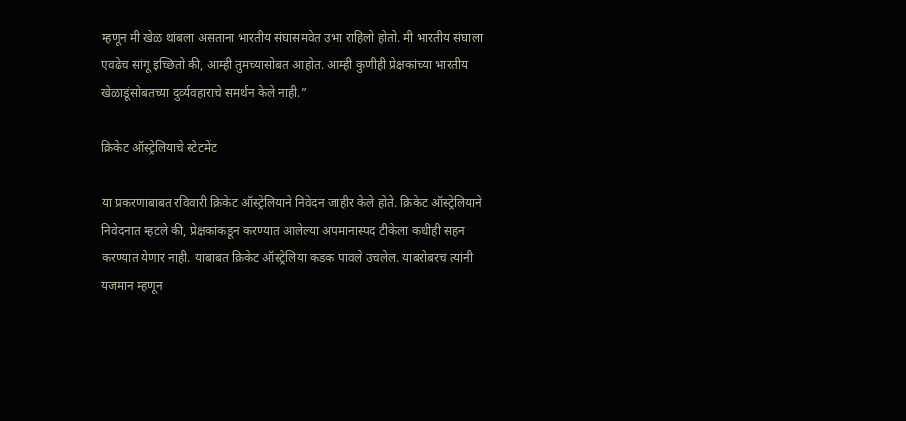म्हणून मी खेळ थांबला असताना भारतीय संघासमवेत उभा राहिलो होतो. मी भारतीय संघाला एवढेच सांगू इच्छितो की, आम्ही तुमच्यासोबत आहोत. आम्ही कुणीही प्रेक्षकांच्या भारतीय खेळाडूंसोबतच्या दुर्व्यवहाराचे समर्थन केले नाही.”

क्रिकेट ऑस्ट्रेलियाचे स्टेटमेंट

या प्रकरणाबाबत रविवारी क्रिकेट ऑस्ट्रेलियाने निवेदन जाहीर केले होते. क्रिकेट ऑस्ट्रेलियाने निवेदनात म्हटले की, प्रेक्षकांकडून करण्यात आलेल्या अपमानास्पद टीकेला कधीही सहन करण्यात येणार नाही. याबाबत क्रिकेट ऑस्ट्रेलिया कडक पावले उचलेल. याबरोबरच त्यांनी यजमान म्हणून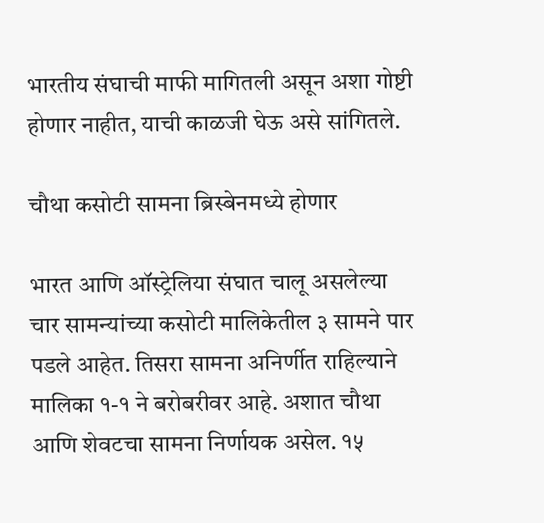भारतीय संघाची माफी मागितली असून अशा गोष्टी होणार नाहीत, याची काळजी घेऊ असे सांगितले.

चौथा कसोटी सामना ब्रिस्बेनमध्ये होणार

भारत आणि ऑस्ट्रेलिया संघात चालू असलेल्या चार सामन्यांच्या कसोटी मालिकेतील ३ सामने पार पडले आहेत. तिसरा सामना अनिर्णीत राहिल्याने मालिका १-१ ने बरोबरीवर आहे. अशात चौथा आणि शेवटचा सामना निर्णायक असेल. १५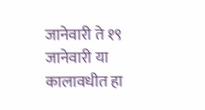जानेवारी ते १९ जानेवारी या कालावधीत हा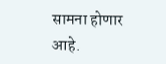सामना होणार आहे.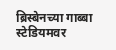ब्रिस्बेनच्या गाब्बा स्टेडियमवर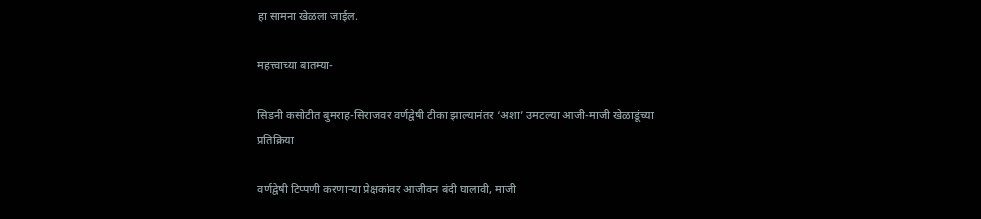हा सामना खेळला जाईल.

महत्त्वाच्या बातम्या-

सिडनी कसोटीत बुमराह-सिराजवर वर्णद्वेषी टीका झाल्यानंतर ‘अशा’ उमटल्या आजी-माजी खेळाडूंच्या प्रतिक्रिया

वर्णद्वेषी टिप्पणी करणार्‍या प्रेक्षकांवर आजीवन बंदी घालावी, माजी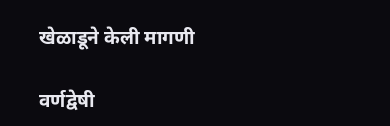खेळाडूने केली मागणी

वर्णद्वेषी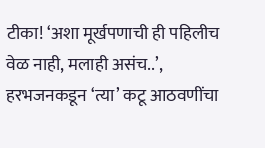टीका! ‘अशा मूर्खपणाची ही पहिलीच वेळ नाही, मलाही असंच..’, हरभजनकडून ‘त्या’ कटू आठवणींचा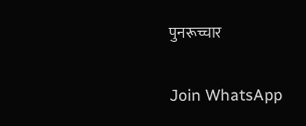पुनरूच्चार

Join WhatsApp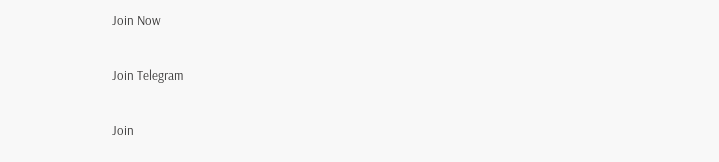Join Now

Join Telegram

Join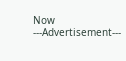Now
---Advertisement---